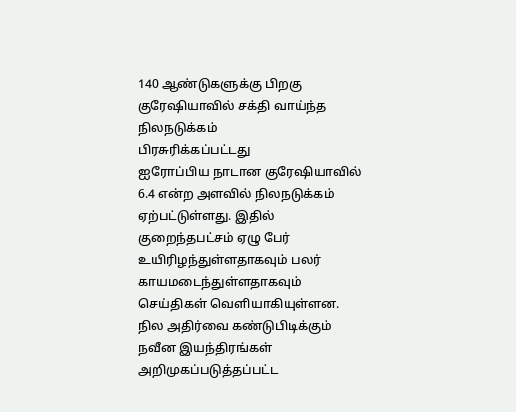140 ஆண்டுகளுக்கு பிறகு குரேஷியாவில் சக்தி வாய்ந்த நிலநடுக்கம்
பிரசுரிக்கப்பட்டது
ஐரோப்பிய நாடான குரேஷியாவில் 6.4 என்ற அளவில் நிலநடுக்கம் ஏற்பட்டுள்ளது. இதில் குறைந்தபட்சம் ஏழு பேர் உயிரிழந்துள்ளதாகவும் பலர் காயமடைந்துள்ளதாகவும் செய்திகள் வெளியாகியுள்ளன.
நில அதிர்வை கண்டுபிடிக்கும் நவீன இயந்திரங்கள் அறிமுகப்படுத்தப்பட்ட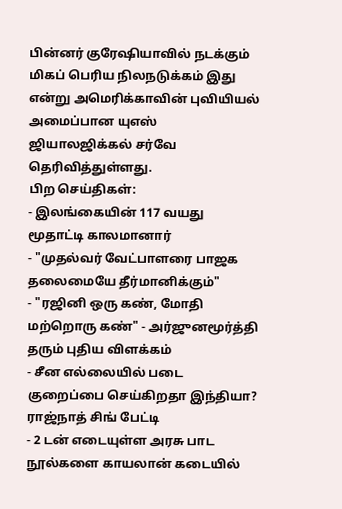பின்னர் குரேஷியாவில் நடக்கும் மிகப் பெரிய நிலநடுக்கம் இது என்று அமெரிக்காவின் புவியியல் அமைப்பான யுஎஸ் ஜியாலஜிக்கல் சர்வே தெரிவித்துள்ளது.
பிற செய்திகள்:
- இலங்கையின் 117 வயது மூதாட்டி காலமானார்
- "முதல்வர் வேட்பாளரை பாஜக தலைமையே தீர்மானிக்கும்"
- "ரஜினி ஒரு கண், மோதி மற்றொரு கண்" - அர்ஜுனமூர்த்தி தரும் புதிய விளக்கம்
- சீன எல்லையில் படை குறைப்பை செய்கிறதா இந்தியா? ராஜ்நாத் சிங் பேட்டி
- 2 டன் எடையுள்ள அரசு பாட நூல்களை காயலான் கடையில்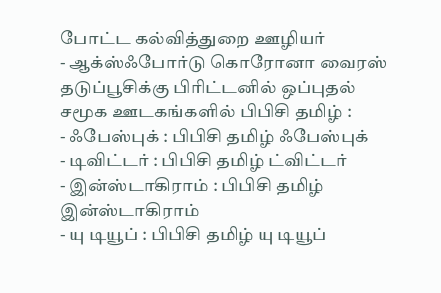போட்ட கல்வித்துறை ஊழியர்
- ஆக்ஸ்ஃபோர்டு கொரோனா வைரஸ் தடுப்பூசிக்கு பிரிட்டனில் ஒப்புதல்
சமூக ஊடகங்களில் பிபிசி தமிழ் :
- ஃபேஸ்புக் : பிபிசி தமிழ் ஃபேஸ்புக்
- டிவிட்டர் : பிபிசி தமிழ் ட்விட்டர்
- இன்ஸ்டாகிராம் : பிபிசி தமிழ் இன்ஸ்டாகிராம்
- யு டியூப் : பிபிசி தமிழ் யு டியூப்